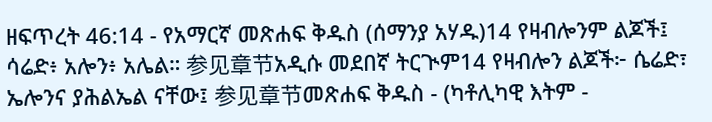ዘፍጥረት 46:14 - የአማርኛ መጽሐፍ ቅዱስ (ሰማንያ አሃዱ)14 የዛብሎንም ልጆች፤ ሳሬድ፥ አሎን፥ አሌል። 参见章节አዲሱ መደበኛ ትርጒም14 የዛብሎን ልጆች፦ ሴሬድ፣ ኤሎንና ያሕልኤል ናቸው፤ 参见章节መጽሐፍ ቅዱስ - (ካቶሊካዊ እትም -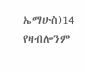ኤማሁስ)14 የዛብሎንም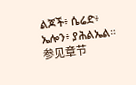ልጆች፥ ሴሬድ፥ ኤሎን፥ ያሕልኤል። 参见章节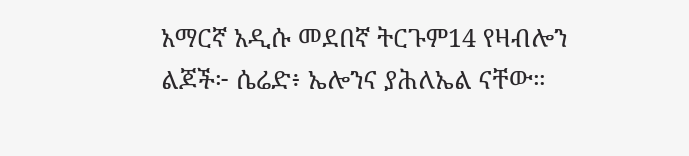አማርኛ አዲሱ መደበኛ ትርጉም14 የዛብሎን ልጆች፦ ሴሬድ፥ ኤሎንና ያሕለኤል ናቸው።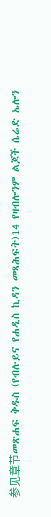参见章节መጽሐፍ ቅዱስ (የብሉይና የሐዲስ ኪዳን መጻሕፍት)14 የዛብሎንም ልጆች ሴሬድ ኤሎን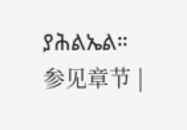ያሕልኤል። 参见章节 |